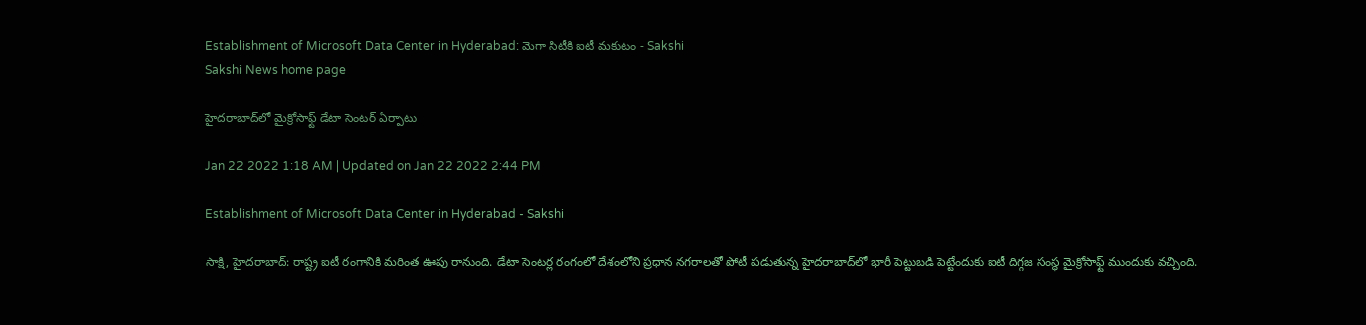Establishment of Microsoft Data Center in Hyderabad: మెగా సిటీకి ఐటీ మకుటం - Sakshi
Sakshi News home page

హైదరాబాద్‌లో మైక్రోసాఫ్ట్‌ డేటా సెంటర్‌ ఏర్పాటు

Jan 22 2022 1:18 AM | Updated on Jan 22 2022 2:44 PM

Establishment of Microsoft Data Center in Hyderabad - Sakshi

సాక్షి, హైదరాబాద్‌: రాష్ట్ర ఐటీ రంగానికి మరింత ఊపు రానుంది. డేటా సెంటర్ల రంగంలో దేశంలోని ప్రధాన నగరాలతో పోటీ పడుతున్న హైదరాబాద్‌లో భారీ పెట్టుబడి పెట్టేందుకు ఐటీ దిగ్గజ సంస్థ మైక్రోసాఫ్ట్‌ ముందుకు వచ్చింది.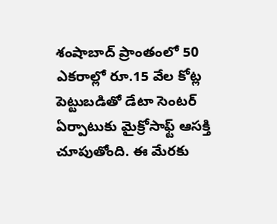శంషాబాద్‌ ప్రాంతంలో 50 ఎకరాల్లో రూ.15 వేల కోట్ల పెట్టుబడితో డేటా సెంటర్‌ ఏర్పాటుకు మైక్రోసాఫ్ట్‌ ఆసక్తి చూపుతోంది. ఈ మేరకు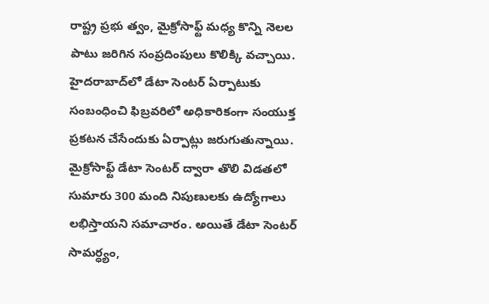రాష్ట్ర ప్రభు త్వం, మైక్రోసాఫ్ట్‌ మధ్య కొన్ని నెలల పాటు జరిగిన సంప్రదింపులు కొలిక్కి వచ్చాయి. హైదరాబాద్‌లో డేటా సెంటర్‌ ఏర్పాటుకు సంబంధించి ఫిబ్రవరిలో అధికారికంగా సంయుక్త ప్రకటన చేసేందుకు ఏర్పాట్లు జరుగుతున్నాయి. మైక్రోసాఫ్ట్‌ డేటా సెంటర్‌ ద్వారా తొలి విడతలో సుమారు 300 మంది నిపుణులకు ఉద్యోగాలు లభిస్తాయని సమాచారం. అయితే డేటా సెంటర్‌ సామర్ధ్యం,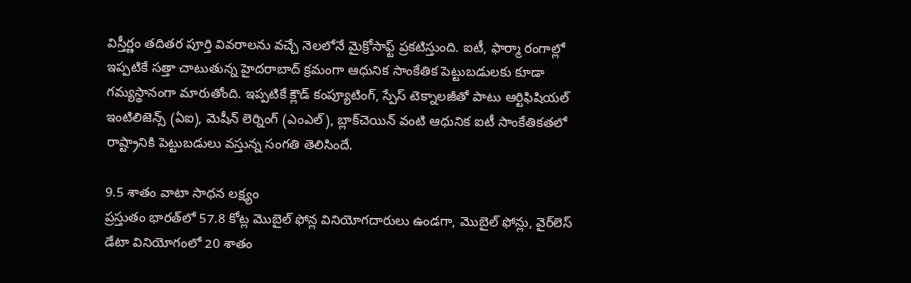విస్తీర్ణం తదితర పూర్తి వివరాలను వచ్చే నెలలోనే మైక్రోసాఫ్ట్‌ ప్రకటిస్తుంది. ఐటీ, ఫార్మా రంగాల్లో ఇప్పటికే సత్తా చాటుతున్న హైదరాబాద్‌ క్రమంగా ఆధునిక సాంకేతిక పెట్టుబడులకు కూడా గమ్యస్థానంగా మారుతోంది. ఇప్పటికే క్లౌడ్‌ కంప్యూటింగ్, స్పేస్‌ టెక్నాలజీతో పాటు ఆర్టిఫిషియల్‌ ఇంటిలిజెన్స్‌ (ఏఐ), మెషీన్‌ లెర్నింగ్‌ (ఎంఎల్‌), బ్లాక్‌చెయిన్‌ వంటి ఆధునిక ఐటీ సాంకేతికతలో రాష్ట్రానికి పెట్టుబడులు వస్తున్న సంగతి తెలిసిందే.

9.5 శాతం వాటా సాధన లక్ష్యం
ప్రస్తుతం భారత్‌లో 57.8 కోట్ల మొబైల్‌ ఫోన్ల వినియోగదారులు ఉండగా, మొబైల్‌ ఫోన్లు, వైర్‌లెస్‌ డేటా వినియోగంలో 20 శాతం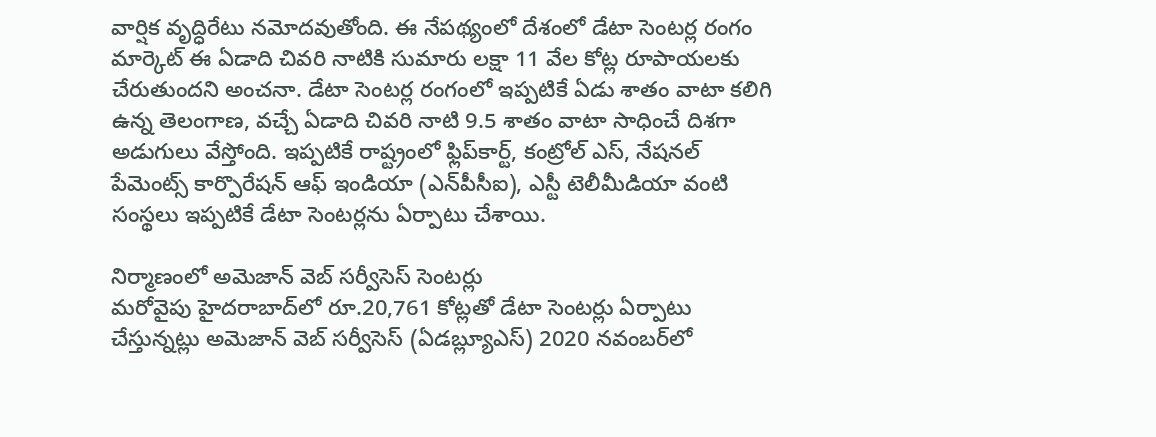వార్షిక వృద్ధిరేటు నమోదవుతోంది. ఈ నేపథ్యంలో దేశంలో డేటా సెంటర్ల రంగం మార్కెట్‌ ఈ ఏడాది చివరి నాటికి సుమారు లక్షా 11 వేల కోట్ల రూపాయలకు చేరుతుందని అంచనా. డేటా సెంటర్ల రంగంలో ఇప్పటికే ఏడు శాతం వాటా కలిగి ఉన్న తెలంగాణ, వచ్చే ఏడాది చివరి నాటి 9.5 శాతం వాటా సాధించే దిశగా అడుగులు వేస్తోంది. ఇప్పటికే రాష్ట్రంలో ఫ్లిప్‌కార్ట్, కంట్రోల్‌ ఎస్, నేషనల్‌ పేమెంట్స్‌ కార్పొరేషన్‌ ఆఫ్‌ ఇండియా (ఎన్‌పీసీఐ), ఎస్టీ టెలీమీడియా వంటి సంస్థలు ఇప్పటికే డేటా సెంటర్లను ఏర్పాటు చేశాయి.

నిర్మాణంలో అమెజాన్‌ వెబ్‌ సర్వీసెస్‌ సెంటర్లు
మరోవైపు హైదరాబాద్‌లో రూ.20,761 కోట్లతో డేటా సెంటర్లు ఏర్పాటు చేస్తున్నట్లు అమెజాన్‌ వెబ్‌ సర్వీసెస్‌ (ఏడబ్ల్యూఎస్‌) 2020 నవంబర్‌లో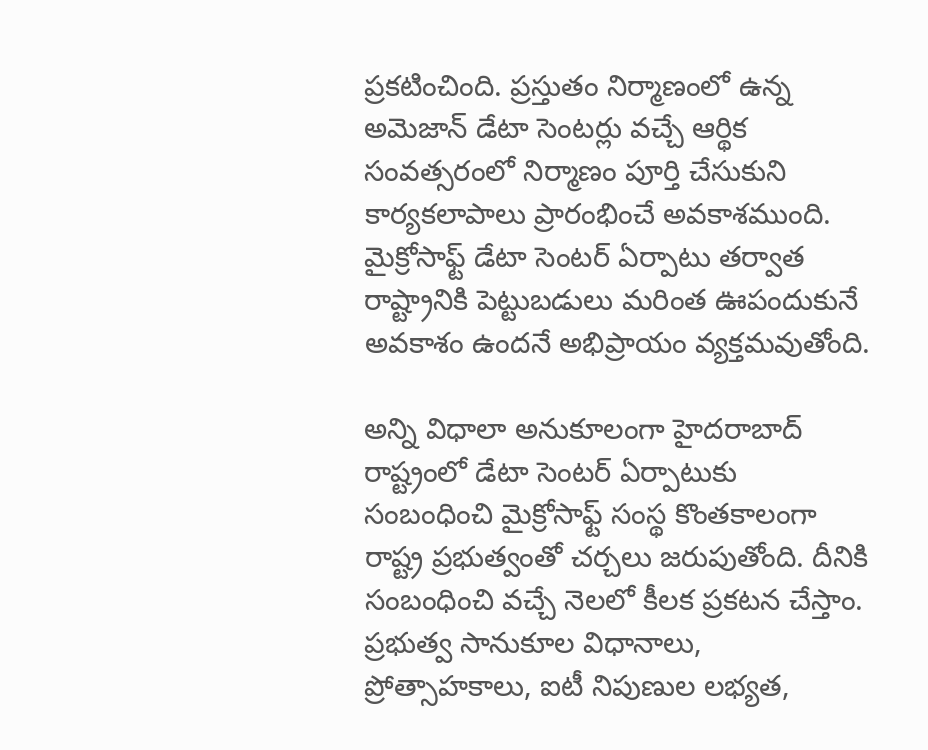ప్రకటించింది. ప్రస్తుతం నిర్మాణంలో ఉన్న అమెజాన్‌ డేటా సెంటర్లు వచ్చే ఆర్థిక సంవత్సరంలో నిర్మాణం పూర్తి చేసుకుని కార్యకలాపాలు ప్రారంభించే అవకాశముంది. మైక్రోసాఫ్ట్‌ డేటా సెంటర్‌ ఏర్పాటు తర్వాత రాష్ట్రానికి పెట్టుబడులు మరింత ఊపందుకునే అవకాశం ఉందనే అభిప్రాయం వ్యక్తమవుతోంది.

అన్ని విధాలా అనుకూలంగా హైదరాబాద్‌
రాష్ట్రంలో డేటా సెంటర్‌ ఏర్పాటుకు సంబంధించి మైక్రోసాఫ్ట్‌ సంస్థ కొంతకాలంగా రాష్ట్ర ప్రభుత్వంతో చర్చలు జరుపుతోంది. దీనికి సంబంధించి వచ్చే నెలలో కీలక ప్రకటన చేస్తాం. ప్రభుత్వ సానుకూల విధానాలు, ప్రోత్సాహకాలు, ఐటీ నిపుణుల లభ్యత,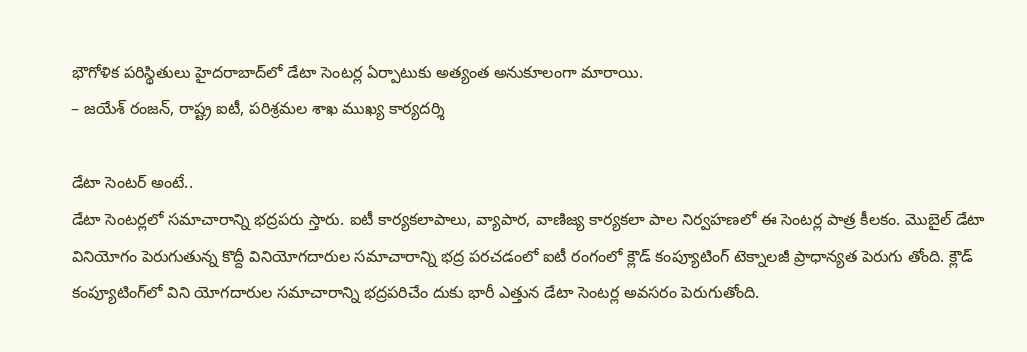భౌగోళిక పరిస్థితులు హైదరాబాద్‌లో డేటా సెంటర్ల ఏర్పాటుకు అత్యంత అనుకూలంగా మారాయి.
– జయేశ్‌ రంజన్, రాష్ట్ర ఐటీ, పరిశ్రమల శాఖ ముఖ్య కార్యదర్శి

డేటా సెంటర్‌ అంటే..
డేటా సెంటర్లలో సమాచారాన్ని భద్రపరు స్తారు. ఐటీ కార్యకలాపాలు, వ్యాపార, వాణిజ్య కార్యకలా పాల నిర్వహణలో ఈ సెంటర్ల పాత్ర కీలకం. మొబైల్‌ డేటా వినియోగం పెరుగుతున్న కొద్దీ వినియోగదారుల సమాచారాన్ని భద్ర పరచడంలో ఐటీ రంగంలో క్లౌడ్‌ కంప్యూటింగ్‌ టెక్నాలజీ ప్రాధాన్యత పెరుగు తోంది. క్లౌడ్‌ కంప్యూటింగ్‌లో విని యోగదారుల సమాచారాన్ని భద్రపరిచేం దుకు భారీ ఎత్తున డేటా సెంటర్ల అవసరం పెరుగుతోంది.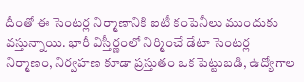దీంతో ఈ సెంటర్ల నిర్మాణానికి ఐటీ కంపెనీలు ముందుకు వస్తున్నాయి. భారీ విస్తీర్ణంలో నిర్మించే డేటా సెంటర్ల నిర్మాణం, నిర్వహణ కూడా ప్రస్తుతం ఒక పెట్టుబడి, ఉద్యోగాల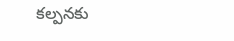కల్పనకు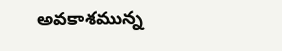అవకాశమున్న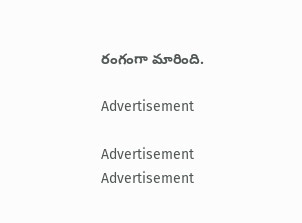రంగంగా మారింది.

Advertisement

Advertisement
Advertisement